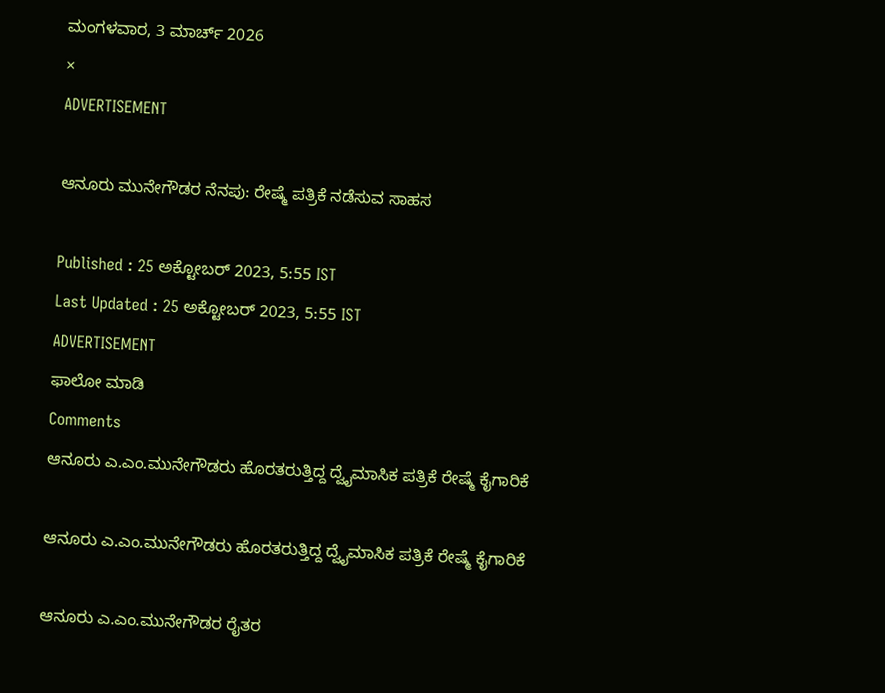ಮಂಗಳವಾರ, 3 ಮಾರ್ಚ್ 2026
×
ADVERTISEMENT

ಆನೂರು ಮುನೇಗೌಡರ ನೆನಪು: ರೇಷ್ಮೆ ಪತ್ರಿಕೆ ನಡೆಸುವ ಸಾಹಸ

Published : 25 ಅಕ್ಟೋಬರ್ 2023, 5:55 IST
Last Updated : 25 ಅಕ್ಟೋಬರ್ 2023, 5:55 IST
ADVERTISEMENT
ಫಾಲೋ ಮಾಡಿ
Comments
ಆನೂರು ಎ.ಎಂ.ಮುನೇಗೌಡರು ಹೊರತರುತ್ತಿದ್ದ ದ್ವೈಮಾಸಿಕ ಪತ್ರಿಕೆ ರೇಷ್ಮೆ ಕೈಗಾರಿಕೆ

ಆನೂರು ಎ.ಎಂ.ಮುನೇಗೌಡರು ಹೊರತರುತ್ತಿದ್ದ ದ್ವೈಮಾಸಿಕ ಪತ್ರಿಕೆ ರೇಷ್ಮೆ ಕೈಗಾರಿಕೆ

ಆನೂರು ಎ.ಎಂ.ಮುನೇಗೌಡರ ರೈತರ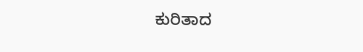ಕುರಿತಾದ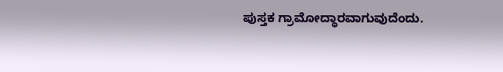ಪುಸ್ತಕ ಗ್ರಾಮೋದ್ಧಾರವಾಗುವುದೆಂದು.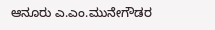ಆನೂರು ಎ.ಎಂ.ಮುನೇಗೌಡರ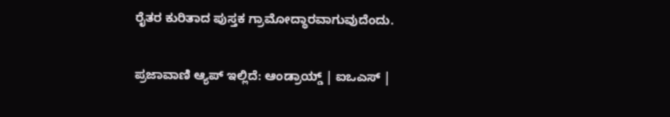ರೈತರ ಕುರಿತಾದ ಪುಸ್ತಕ ಗ್ರಾಮೋದ್ಧಾರವಾಗುವುದೆಂದು.

ಪ್ರಜಾವಾಣಿ ಆ್ಯಪ್ ಇಲ್ಲಿದೆ: ಆಂಡ್ರಾಯ್ಡ್ | ಐಒಎಸ್ |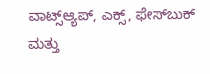ವಾಟ್ಸ್ಆ್ಯಪ್, ಎಕ್ಸ್, ಫೇಸ್‌ಬುಕ್ ಮತ್ತು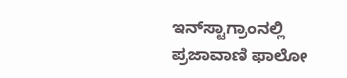ಇನ್‌ಸ್ಟಾಗ್ರಾಂನಲ್ಲಿ ಪ್ರಜಾವಾಣಿ ಫಾಲೋ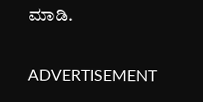ಮಾಡಿ.

ADVERTISEMENT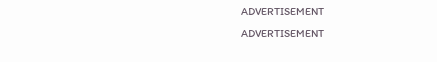ADVERTISEMENT
ADVERTISEMENT